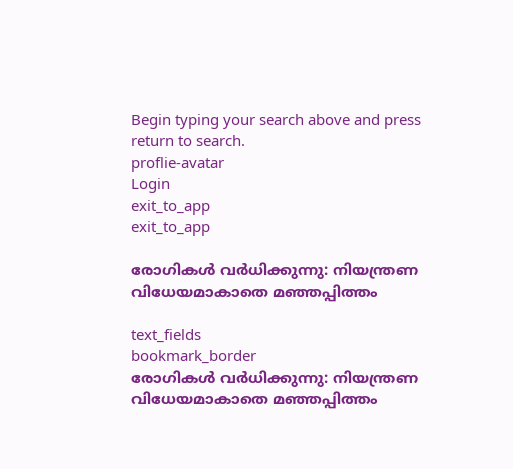Begin typing your search above and press return to search.
proflie-avatar
Login
exit_to_app
exit_to_app

രോഗികൾ വർധിക്കുന്നു: നിയന്ത്രണ വിധേയമാകാതെ മഞ്ഞപ്പിത്തം

text_fields
bookmark_border
രോഗികൾ വർധിക്കുന്നു: നിയന്ത്രണ വിധേയമാകാതെ മഞ്ഞപ്പിത്തം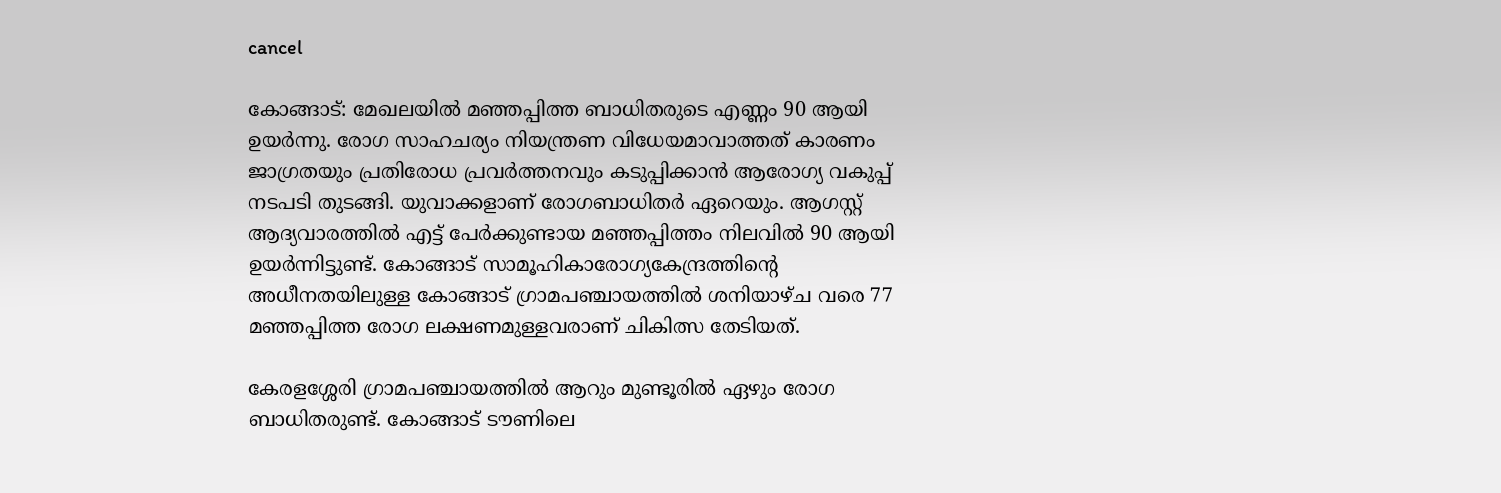cancel

കോങ്ങാട്: മേഖലയിൽ മഞ്ഞപ്പിത്ത ബാധിതരുടെ എണ്ണം 90 ആയി ഉയർന്നു. രോഗ സാഹചര്യം നിയന്ത്രണ വിധേയമാവാത്തത് കാരണം ജാഗ്രതയും പ്രതിരോധ പ്രവർത്തനവും കടുപ്പിക്കാൻ ആരോഗ്യ വകുപ്പ് നടപടി തുടങ്ങി. യുവാക്കളാണ് രോഗബാധിതർ ഏറെയും. ആഗസ്റ്റ് ആദ്യവാരത്തിൽ എട്ട് പേർക്കുണ്ടായ മഞ്ഞപ്പിത്തം നിലവിൽ 90 ആയി ഉയർന്നിട്ടുണ്ട്. കോങ്ങാട് സാമൂഹികാരോഗ്യകേന്ദ്രത്തിന്റെ അധീനതയിലുള്ള കോങ്ങാട് ഗ്രാമപഞ്ചായത്തിൽ ശനിയാഴ്ച വരെ 77 മഞ്ഞപ്പിത്ത രോഗ ലക്ഷണമുള്ളവരാണ് ചികിത്സ തേടിയത്.

കേരളശ്ശേരി ഗ്രാമപഞ്ചായത്തിൽ ആറും മുണ്ടൂരിൽ ഏഴും രോഗ ബാധിതരുണ്ട്. കോങ്ങാട് ടൗണിലെ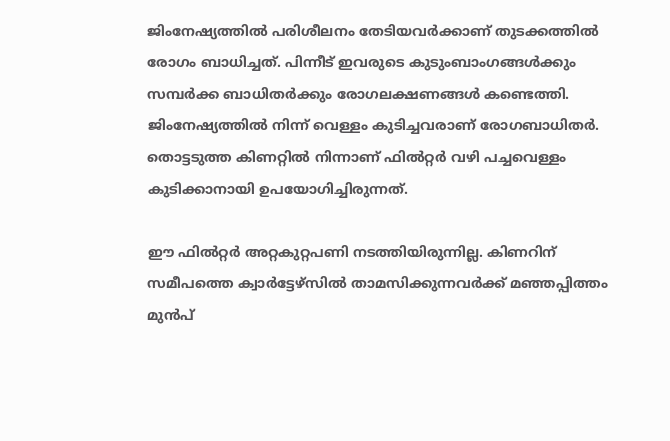ജിംനേഷ്യത്തിൽ പരിശീലനം തേടിയവർക്കാണ് തുടക്കത്തിൽ രോഗം ബാധിച്ചത്. പിന്നീട് ഇവരുടെ കുടുംബാംഗങ്ങൾക്കും സമ്പർക്ക ബാധിതർക്കും രോഗലക്ഷണങ്ങൾ കണ്ടെത്തി. ജിംനേഷ്യത്തിൽ നിന്ന് വെള്ളം കുടിച്ചവരാണ് രോഗബാധിതർ. തൊട്ടടുത്ത കിണറ്റിൽ നിന്നാണ് ഫിൽറ്റർ വഴി പച്ചവെള്ളം കുടിക്കാനായി ഉപയോഗിച്ചിരുന്നത്.

ഈ ഫിൽറ്റർ അറ്റകുറ്റപണി നടത്തിയിരുന്നില്ല. കിണറിന് സമീപത്തെ ക്വാർട്ടേഴ്സിൽ താമസിക്കുന്നവർക്ക് മഞ്ഞപ്പിത്തം മുൻപ്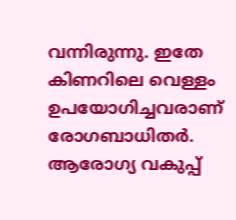വന്നിരുന്നു. ഇതേ കിണറിലെ വെള്ളം ഉപയോഗിച്ചവരാണ് രോഗബാധിതർ. ആരോഗ്യ വകുപ്പ്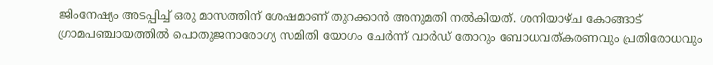ജിംനേഷ്യം അടപ്പിച്ച് ഒരു മാസത്തിന് ശേഷമാണ് തുറക്കാൻ അനുമതി നൽകിയത്. ശനിയാഴ്ച കോങ്ങാട് ഗ്രാമപഞ്ചായത്തിൽ പൊതുജനാരോഗ്യ സമിതി യോഗം ചേർന്ന് വാർഡ് തോറും ബോധവത്കരണവും പ്രതിരോധവും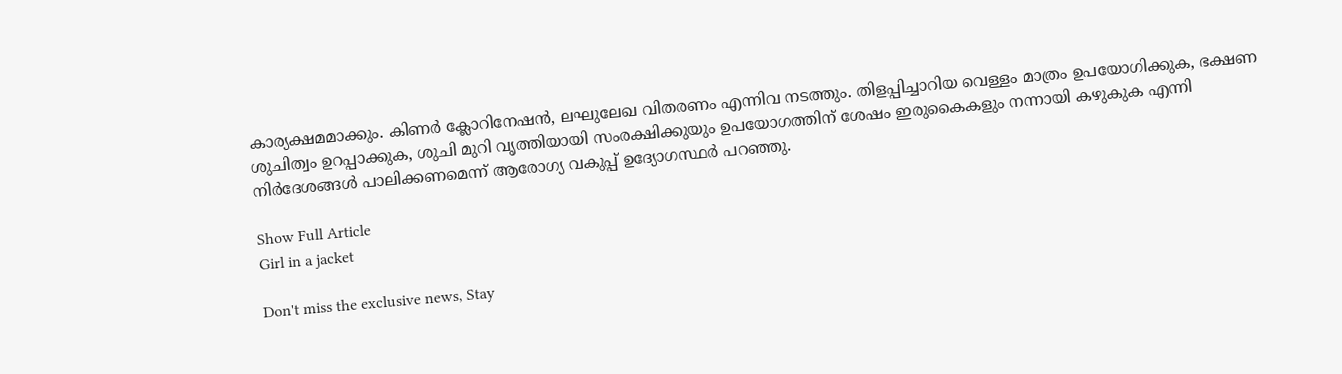കാര്യക്ഷമമാക്കും. കിണർ ക്ലോറിനേഷൻ, ലഘുലേഖ വിതരണം എന്നിവ നടത്തും. തിളപ്പിച്ചാറിയ വെള്ളം മാത്രം ഉപയോഗിക്കുക, ഭക്ഷണ ശുചിത്വം ഉറപ്പാക്കുക, ശുചി മുറി വൃത്തിയായി സംരക്ഷിക്കുയും ഉപയോഗത്തിന് ശേഷം ഇരുകൈകളും നന്നായി കഴുകുക എന്നി നിർദേശങ്ങൾ പാലിക്കണമെന്ന് ആരോഗ്യ വകുപ്പ് ഉദ്യോഗസ്ഥർ പറഞ്ഞു.

Show Full Article
Girl in a jacket

Don't miss the exclusive news, Stay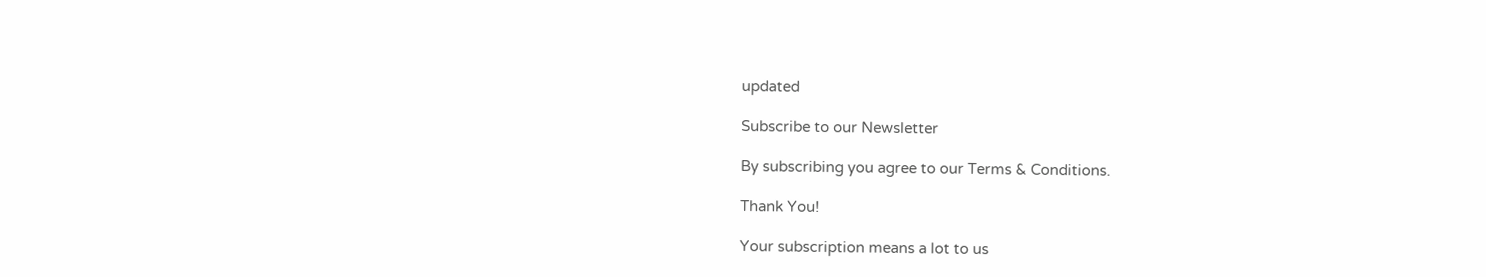updated

Subscribe to our Newsletter

By subscribing you agree to our Terms & Conditions.

Thank You!

Your subscription means a lot to us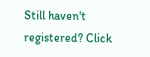Still haven't registered? Click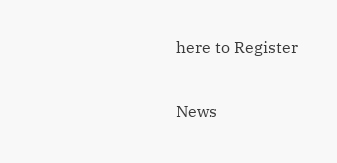here to Register

News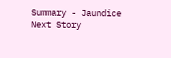Summary - Jaundice
Next Story